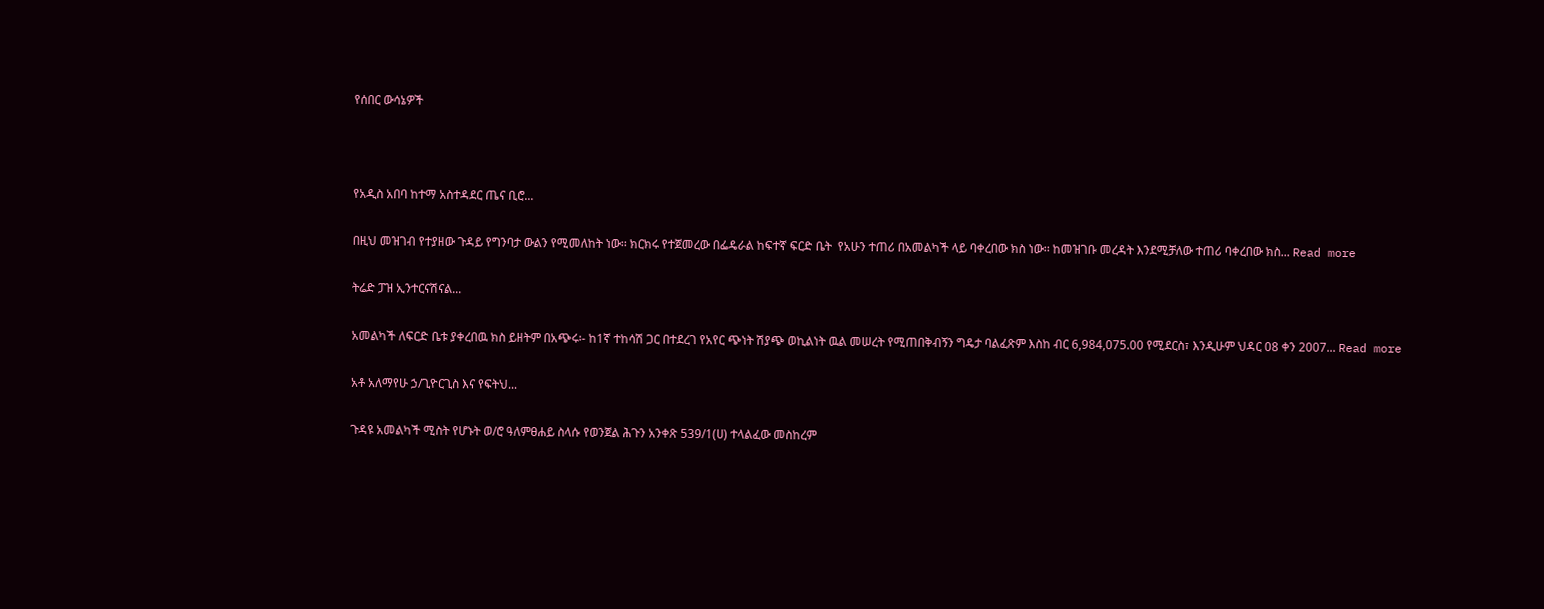የሰበር ውሳኔዎች



የአዲስ አበባ ከተማ አስተዳደር ጤና ቢሮ...

በዚህ መዝገብ የተያዘው ጉዳይ የግንባታ ውልን የሚመለከት ነው፡፡ ክርክሩ የተጀመረው በፌዴራል ከፍተኛ ፍርድ ቤት  የአሁን ተጠሪ በአመልካች ላይ ባቀረበው ክስ ነው፡፡ ከመዝገቡ መረዳት እንደሚቻለው ተጠሪ ባቀረበው ክስ... Read more

ትሬድ ፓዝ ኢንተርናሽናል...

አመልካች ለፍርድ ቤቱ ያቀረበዉ ክስ ይዘትም በአጭሩ፡- ከ1ኛ ተከሳሽ ጋር በተደረገ የአየር ጭነት ሽያጭ ወኪልነት ዉል መሠረት የሚጠበቅብኝን ግዴታ ባልፈጽም እስከ ብር 6,984,075.00 የሚደርስ፣ እንዲሁም ህዳር 08 ቀን 2007... Read more

አቶ አለማየሁ ኃ/ጊዮርጊስ እና የፍትህ...

ጉዳዩ አመልካች ሚስት የሆኑት ወ/ሮ ዓለምፀሐይ ስላሱ የወንጀል ሕጉን አንቀጽ 539/1(ሀ) ተላልፈው መስከረም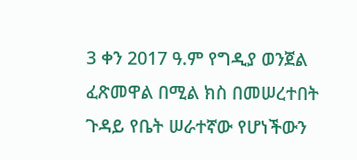3 ቀን 2017 ዓ.ም የግዲያ ወንጀል ፈጽመዋል በሚል ክስ በመሠረተበት ጉዳይ የቤት ሠራተኛው የሆነችውን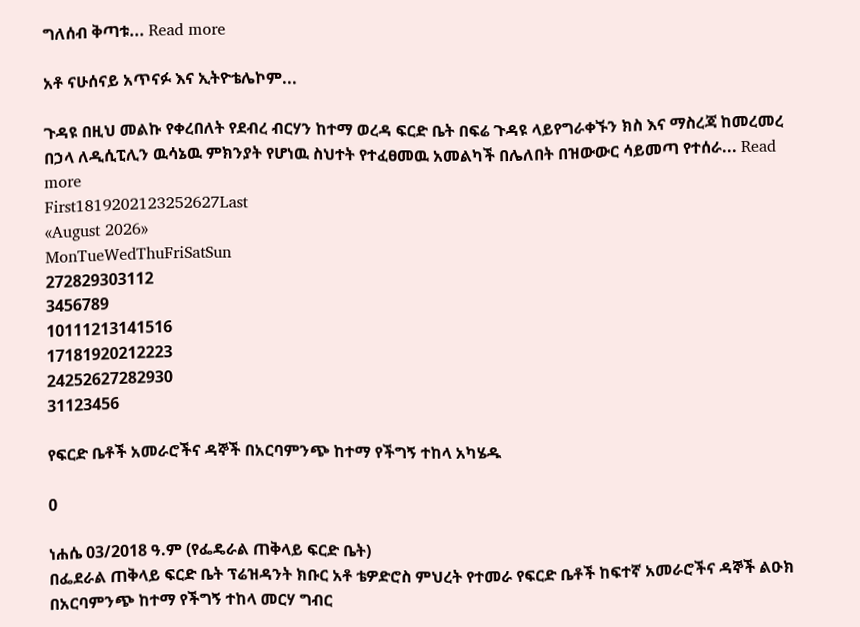ግለሰብ ቅጣቱ... Read more

አቶ ናሁሰናይ አጥናፉ እና ኢትዮቴሌኮም...

ጉዳዩ በዚህ መልኩ የቀረበለት የደብረ ብርሃን ከተማ ወረዳ ፍርድ ቤት በፍሬ ጉዳዩ ላይየግራቀኙን ክስ እና ማስረጃ ከመረመረ በኃላ ለዲሲፒሊን ዉሳኔዉ ምክንያት የሆነዉ ስህተት የተፈፀመዉ አመልካች በሌለበት በዝውውር ሳይመጣ የተሰራ... Read more
First1819202123252627Last
«August 2026»
MonTueWedThuFriSatSun
272829303112
3456789
10111213141516
17181920212223
24252627282930
31123456

የፍርድ ቤቶች አመራሮችና ዳኞች በአርባምንጭ ከተማ የችግኝ ተከላ አካሄዱ

0

ነሐሴ 03/2018 ዓ.ም (የፌዴራል ጠቅላይ ፍርድ ቤት)
በፌደራል ጠቅላይ ፍርድ ቤት ፕሬዝዳንት ክቡር አቶ ቴዎድሮስ ምህረት የተመራ የፍርድ ቤቶች ከፍተኛ አመራሮችና ዳኞች ልዑክ በአርባምንጭ ከተማ የችግኝ ተከላ መርሃ ግብር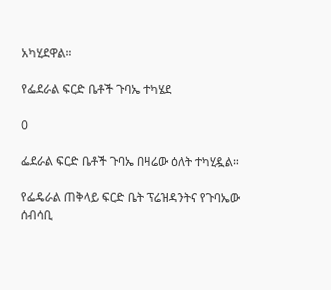አካሂደዋል።

የፌደራል ፍርድ ቤቶች ጉባኤ ተካሄደ

0

ፌደራል ፍርድ ቤቶች ጉባኤ በዛሬው ዕለት ተካሂዷል።

የፌዴራል ጠቅላይ ፍርድ ቤት ፕሬዝዳንትና የጉባኤው ሰብሳቢ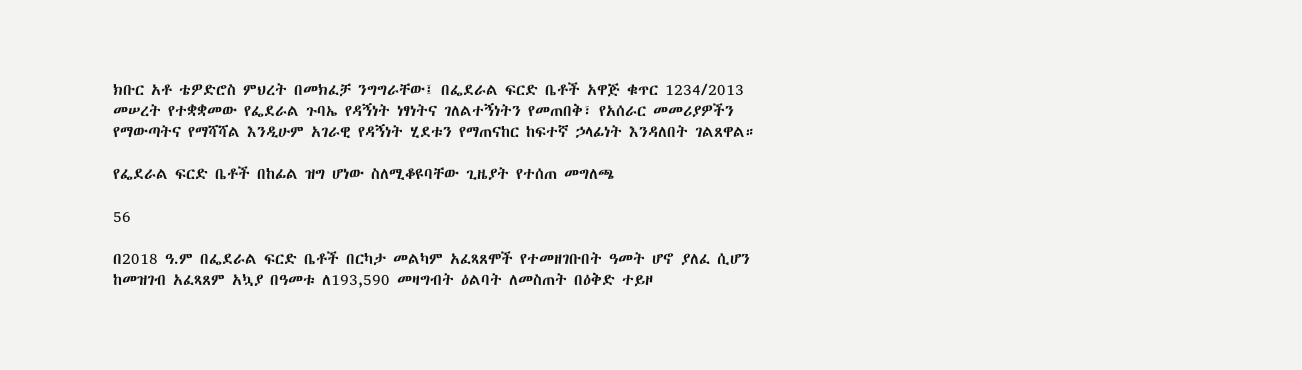ክቡር አቶ ቴዎድሮስ ምህረት በመክፈቻ ንግግራቸው፤ በፌደራል ፍርድ ቤቶች አዋጅ ቁጥር 1234/2013 መሠረት የተቋቋመው የፌደራል ጉባኤ የዳኝነት ነፃነትና ገለልተኝነትን የመጠበቅ፣ የአሰራር መመሪያዎችን የማውጣትና የማሻሻል እንዲሁም አገራዊ የዳኝነት ሂደቱን የማጠናከር ከፍተኛ ኃላፊነት እንዳለበት ገልጸዋል።

የፌደራል ፍርድ ቤቶች በከፊል ዝግ ሆነው ስለሚቆዩባቸው ጊዜያት የተሰጠ መግለጫ

56

በ2018 ዓ.ም በፌደራል ፍርድ ቤቶች በርካታ መልካም አፈጻጸሞች የተመዘገቡበት ዓመት ሆኖ ያለፈ ሲሆን ከመዝገብ አፈጻጸም አኳያ በዓመቱ ለ193,590 መዛግብት ዕልባት ለመስጠት በዕቅድ ተይዞ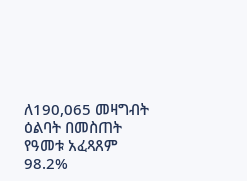ለ190,065 መዛግብት ዕልባት በመስጠት የዓመቱ አፈጻጸም 98.2%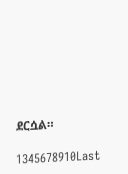ደርሷል።

1345678910Last